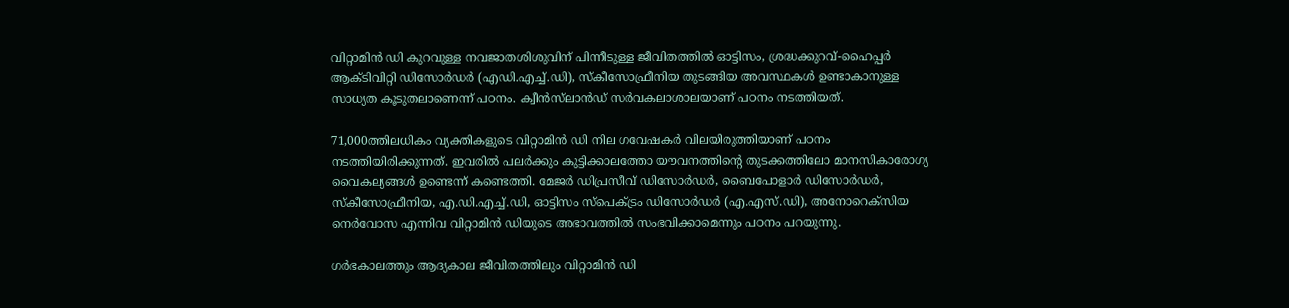വിറ്റാമിൻ ഡി കുറവുള്ള നവജാതശിശുവിന് പിന്നീടുള്ള ജീവിതത്തിൽ ഓട്ടിസം, ശ്രദ്ധക്കുറവ്-ഹൈപ്പർ ആക്ടിവിറ്റി ഡിസോർഡർ (എഡി.എച്ച്.ഡി), സ്കീസോഫ്രീനിയ തുടങ്ങിയ അവസ്ഥകൾ ഉണ്ടാകാനുള്ള സാധ്യത കൂടുതലാണെന്ന് പഠനം. ക്വീൻസ്‌ലാൻഡ് സർവകലാശാലയാണ് പഠനം നടത്തിയത്.

71,000ത്തിലധികം വ്യക്തികളുടെ വിറ്റാമിൻ ഡി നില ഗവേഷകർ വിലയിരുത്തിയാണ് പഠനം നടത്തിയിരിക്കുന്നത്. ഇവരിൽ പലർക്കും കുട്ടിക്കാലത്തോ യൗവനത്തിന്റെ തുടക്കത്തിലോ മാനസികാരോഗ്യ വൈകല്യങ്ങൾ ഉണ്ടെന്ന് കണ്ടെത്തി. മേജർ ഡിപ്രസീവ് ഡിസോർഡർ, ബൈപോളാർ ഡിസോർഡർ, സ്കീസോഫ്രീനിയ, എ.ഡി.എച്ച്.ഡി, ഓട്ടിസം സ്പെക്ട്രം ഡിസോർഡർ (എ.എസ്.ഡി), അനോറെക്സിയ നെർവോസ എന്നിവ വിറ്റാമിന്‍ ഡിയുടെ അഭാവത്തിൽ സംഭവിക്കാമെന്നും പഠനം പറയുന്നു.

ഗർഭകാലത്തും ആദ്യകാല ജീവിതത്തിലും വിറ്റാമിൻ ഡി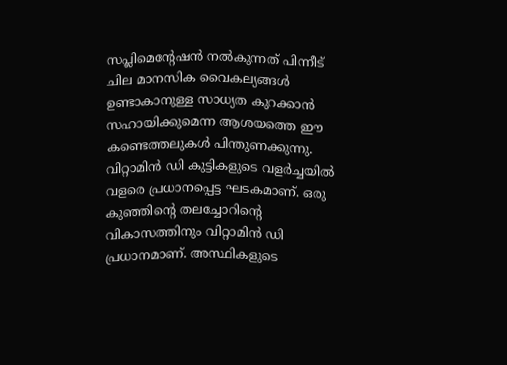സപ്ലിമെന്റേഷൻ നൽകുന്നത് പിന്നീട് ചില മാനസിക വൈകല്യങ്ങൾ ഉണ്ടാകാനുള്ള സാധ്യത കുറക്കാൻ സഹായിക്കുമെന്ന ആശയത്തെ ഈ കണ്ടെത്തലുകൾ പിന്തുണക്കുന്നു. വിറ്റാമിന്‍ ഡി കുട്ടികളുടെ വളര്‍ച്ചയില്‍ വളരെ പ്രധാനപ്പെട്ട ഘടകമാണ്. ഒരു കുഞ്ഞിന്റെ തലച്ചോറിന്റെ വികാസത്തിനും വിറ്റാമിൻ ഡി പ്രധാനമാണ്. അസ്ഥികളുടെ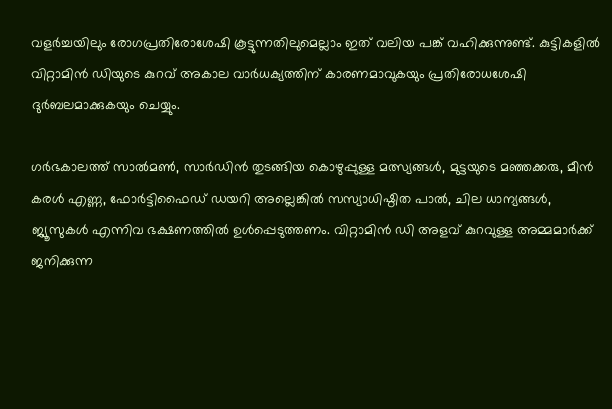വളര്‍ച്ചയിലും രോഗപ്രതിരോശേഷി കൂട്ടുന്നതിലുമെല്ലാം ഇത് വലിയ പങ്ക് വഹിക്കുന്നുണ്ട്. കുട്ടികളില്‍ വിറ്റാമിന്‍ ഡിയുടെ കുറവ് അകാല വാര്‍ധക്യത്തിന് കാരണമാവുകയും പ്രതിരോധശേഷി ദുര്‍ബലമാക്കുകയും ചെയ്യും.

ഗർഭകാലത്ത് സാൽമൺ, സാർഡിൻ തുടങ്ങിയ കൊഴുപ്പുള്ള മത്സ്യങ്ങൾ, മുട്ടയുടെ മഞ്ഞക്കരു, മീൻ കരൾ എണ്ണ, ഫോർട്ടിഫൈഡ് ഡയറി അല്ലെങ്കിൽ സസ്യാധിഷ്ഠിത പാൽ, ചില ധാന്യങ്ങൾ, ജ്യൂസുകൾ എന്നിവ ഭക്ഷണത്തിൽ ഉൾപ്പെടുത്തണം. വിറ്റാമിൻ ഡി അളവ് കുറവുള്ള അമ്മമാർക്ക് ജനിക്കുന്ന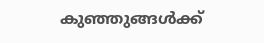കുഞ്ഞുങ്ങൾക്ക്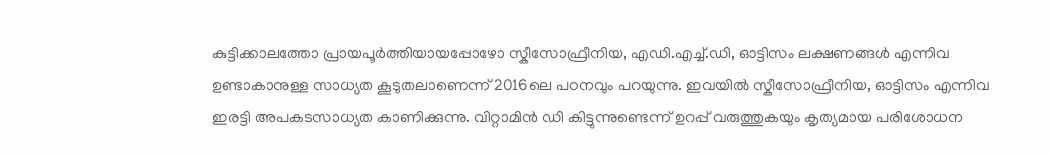കുട്ടിക്കാലത്തോ പ്രായപൂർത്തിയായപ്പോഴോ സ്കീസോഫ്രീനിയ, എഡി.എച്ച്.ഡി, ഓട്ടിസം ലക്ഷണങ്ങൾ എന്നിവ ഉണ്ടാകാനുള്ള സാധ്യത കൂടുതലാണെന്ന് 2016ലെ പഠനവും പറയുന്നു. ഇവയിൽ സ്കീസോഫ്രീനിയ, ഓട്ടിസം എന്നിവ ഇരട്ടി അപകടസാധ്യത കാണിക്കുന്നു. വിറ്റാമിൻ ഡി കിട്ടുന്നുണ്ടെന്ന് ഉറപ്പ് വരുത്തുകയും കൃത്യമായ പരിശോധന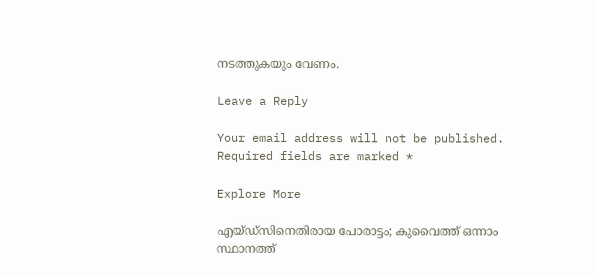നടത്തുകയും വേണം.

Leave a Reply

Your email address will not be published. Required fields are marked *

Explore More

എയ്ഡ്‌സിനെതിരായ പോരാട്ടം; കുവൈത്ത് ഒന്നാം സ്ഥാനത്ത്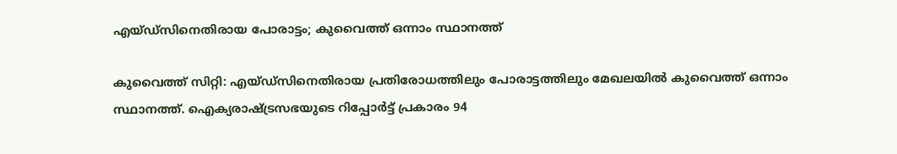എയ്ഡ്‌സിനെതിരായ പോരാട്ടം; കുവൈത്ത് ഒന്നാം സ്ഥാനത്ത്

കുവൈത്ത് സിറ്റി: എയ്ഡ്‌സിനെതിരായ പ്രതിരോധത്തിലും പോരാട്ടത്തിലും മേഖലയിൽ കുവൈത്ത് ഒന്നാം സ്ഥാനത്ത്. ഐക്യരാഷ്ട്രസഭയുടെ റിപ്പോർട്ട് പ്രകാരം 94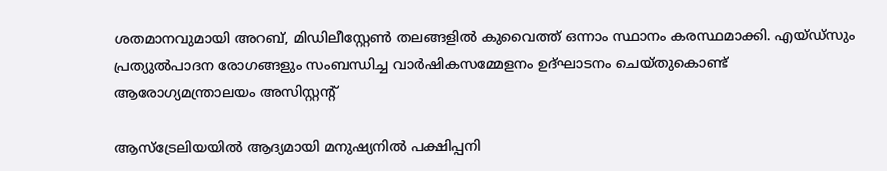ശതമാനവുമായി അറബ്, മിഡിലീസ്റ്റേൺ തലങ്ങളിൽ കുവൈത്ത് ഒന്നാം സ്ഥാനം കരസ്ഥമാക്കി. എയ്ഡ്‌സും പ്രത്യുൽപാദന രോഗങ്ങളും സംബന്ധിച്ച വാർഷികസമ്മേളനം ഉദ്ഘാടനം ചെയ്തുകൊണ്ട് ആരോഗ്യമന്ത്രാലയം അസിസ്റ്റന്റ്

ആസ്ട്രേലിയയിൽ ആദ്യമായി മനുഷ്യനിൽ പക്ഷിപ്പനി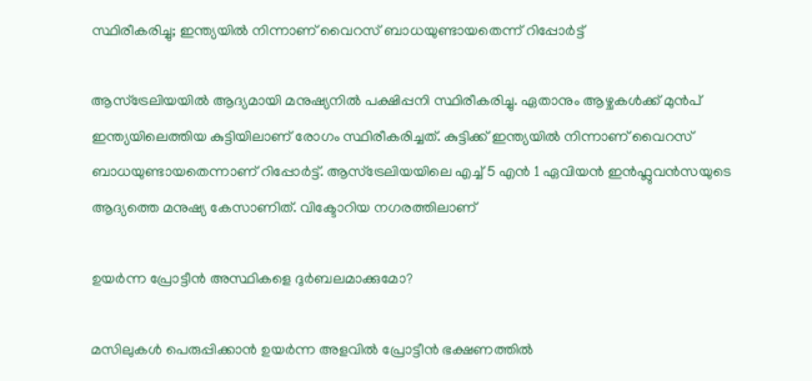സ്ഥിരീകരിച്ചു; ഇന്ത്യയിൽ നിന്നാണ് വൈറസ് ബാധയുണ്ടായതെന്ന് റിപ്പോർട്ട്

ആസ്‌ട്രേലിയയിൽ ആദ്യമായി മനുഷ്യനിൽ പക്ഷിപ്പനി സ്ഥിരീകരിച്ചു. ഏതാനും ആഴ്ചകൾക്ക് മുൻപ് ഇന്ത്യയിലെത്തിയ കുട്ടിയിലാണ് രോഗം സ്ഥിരീകരിച്ചത്. കുട്ടിക്ക് ഇന്ത്യയിൽ നിന്നാണ് വൈറസ് ബാധയുണ്ടായതെന്നാണ് റിപ്പോർട്ട്. ആസ്‌ട്രേലിയയിലെ എച്ച് 5 എൻ 1 ഏവിയൻ ഇൻഫ്ലുവൻസയുടെ ആദ്യത്തെ മനുഷ്യ കേസാണിത്. വിക്ടോറിയ നഗരത്തിലാണ്

ഉയർന്ന പ്രോട്ടീൻ അസ്ഥികളെ ദുർബലമാക്കുമോ?

മസിലുകൾ പെരുപ്പിക്കാൻ ഉയർന്ന അളവിൽ പ്രോട്ടീൻ ഭക്ഷണത്തിൽ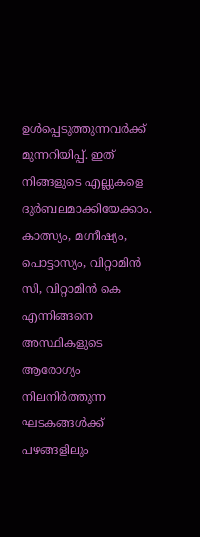ഉൾപ്പെടുത്തുന്നവർക്ക് മുന്നറിയിപ്പ്. ഇത് നിങ്ങളുടെ എല്ലുകളെ ദുർബലമാക്കിയേക്കാം. കാത്സ്യം, മഗ്നീഷ്യം, പൊട്ടാസ്യം, വിറ്റാമിൻ സി, വിറ്റാമിൻ കെ എന്നിങ്ങനെ അസ്ഥികളുടെ ആരോഗ്യം നിലനിർത്തുന്ന ഘടകങ്ങൾക്ക് പഴങ്ങളിലും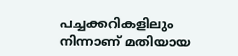പച്ചക്കറികളിലും നിന്നാണ് മതിയായ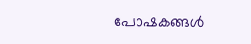പോഷകങ്ങൾ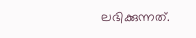ലഭിക്കുന്നത്.